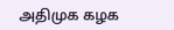அதிமுக கழக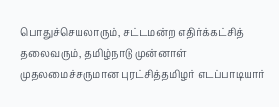பொதுச்செயலாரும், சட்டமன்ற எதிர்க்கட்சித் தலைவரும், தமிழ்நாடு முன்னாள் முதலமைச்சருமான புரட்சித்தமிழர் எடப்பாடியார்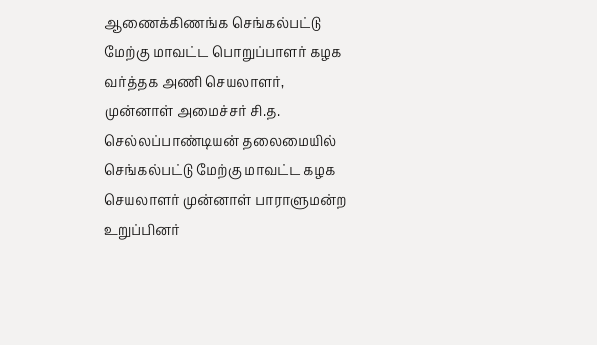ஆணைக்கிணங்க செங்கல்பட்டு மேற்கு மாவட்ட பொறுப்பாளர் கழக வர்த்தக அணி செயலாளர், முன்னாள் அமைச்சர் சி.த. செல்லப்பாண்டியன் தலைமையில் செங்கல்பட்டு மேற்கு மாவட்ட கழக செயலாளர் முன்னாள் பாராளுமன்ற உறுப்பினர்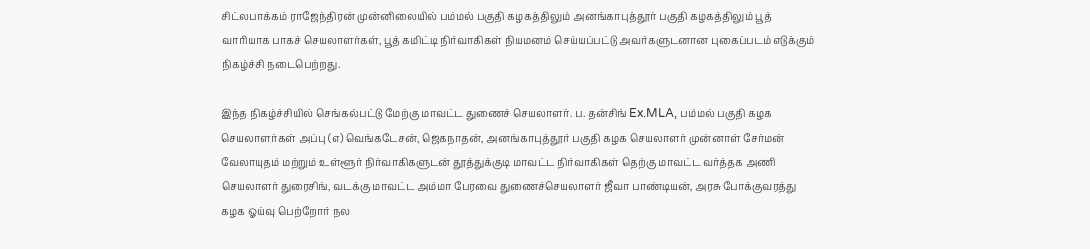சிட்லபாக்கம் ராஜேந்திரன் முன்னிலையில் பம்மல் பகுதி கழகத்திலும் அனங்காபுத்தூர் பகுதி கழகத்திலும் பூத் வாரியாக பாகச் செயலாளர்கள், பூத் கமிட்டி நிர்வாகிகள் நியமனம் செய்யப்பட்டு அவர்களுடனான புகைப்படம் எடுக்கும் நிகழ்ச்சி நடைபெற்றது.

இந்த நிகழ்ச்சியில் செங்கல்பட்டு மேற்கு மாவட்ட துணைச் செயலாளர். ப. தன்சிங் Ex.MLA, பம்மல் பகுதி கழக செயலாளர்கள் அப்பு (எ) வெங்கடேசன், ஜெகநாதன், அனங்காபுத்தூர் பகுதி கழக செயலாளர் முன்னாள் சேர்மன் வேலாயுதம் மற்றும் உள்ளூர் நிர்வாகிகளுடன் தூத்துக்குடி மாவட்ட நிர்வாகிகள் தெற்கு மாவட்ட வர்த்தக அணி செயலாளர் துரைசிங், வடக்கு மாவட்ட அம்மா பேரவை துணைச்செயலாளர் ஜீவா பாண்டியன், அரசு போக்குவரத்து கழக ஓய்வு பெற்றோர் நல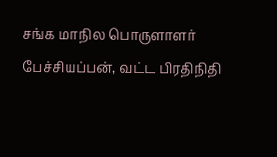சங்க மாநில பொருளாளர் பேச்சியப்பன், வட்ட பிரதிநிதி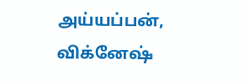அய்யப்பன், விக்னேஷ்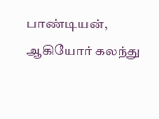பாண்டியன், ஆகியோர் கலந்து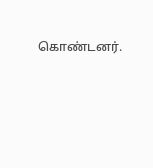கொண்டனர்.